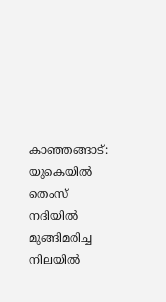കാഞ്ഞങ്ങാട്: യുകെയിൽ തെംസ് നദിയിൽ മുങ്ങിമരിച്ച നിലയിൽ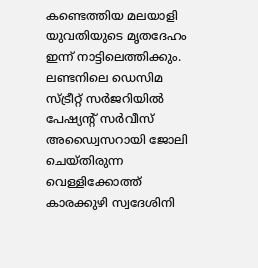കണ്ടെത്തിയ മലയാളി യുവതിയുടെ മൃതദേഹം ഇന്ന് നാട്ടിലെത്തിക്കും. ലണ്ടനിലെ ഡെസിമ സ്ട്രീറ്റ് സർജറിയിൽ പേഷ്യന്റ് സർവീസ് അഡ്വൈസറായി ജോലി ചെയ്തിരുന്ന വെള്ളിക്കോത്ത് കാരക്കുഴി സ്വദേശിനി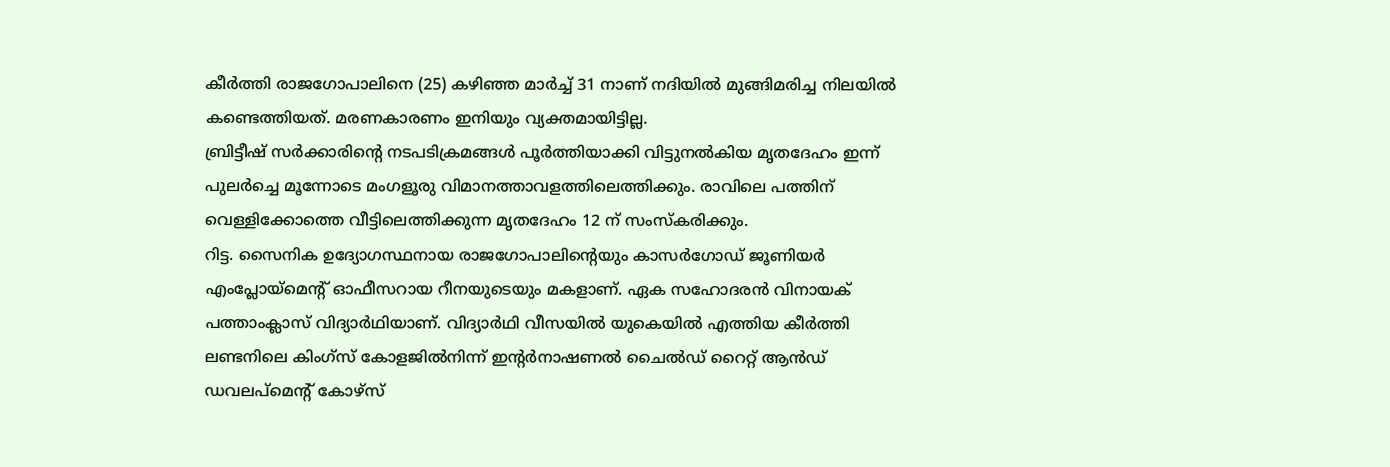കീർത്തി രാജഗോപാലിനെ (25) കഴിഞ്ഞ മാർച്ച് 31 നാണ് നദിയിൽ മുങ്ങിമരിച്ച നിലയിൽ കണ്ടെത്തിയത്. മരണകാരണം ഇനിയും വ്യക്തമായിട്ടില്ല.
ബ്രിട്ടീഷ് സർക്കാരിന്റെ നടപടിക്രമങ്ങൾ പൂർത്തിയാക്കി വിട്ടുനൽകിയ മൃതദേഹം ഇന്ന് പുലർച്ചെ മൂന്നോടെ മംഗളൂരു വിമാനത്താവളത്തിലെത്തിക്കും. രാവിലെ പത്തിന് വെള്ളിക്കോത്തെ വീട്ടിലെത്തിക്കുന്ന മൃതദേഹം 12 ന് സംസ്കരിക്കും.
റിട്ട. സൈനിക ഉദ്യോഗസ്ഥനായ രാജഗോപാലിന്റെയും കാസർഗോഡ് ജൂണിയർ എംപ്ലോയ്മെന്റ് ഓഫീസറായ റീനയുടെയും മകളാണ്. ഏക സഹോദരൻ വിനായക് പത്താംക്ലാസ് വിദ്യാർഥിയാണ്. വിദ്യാർഥി വീസയിൽ യുകെയിൽ എത്തിയ കീർത്തി ലണ്ടനിലെ കിംഗ്സ് കോളജിൽനിന്ന് ഇന്റർനാഷണൽ ചൈൽഡ് റൈറ്റ് ആൻഡ് ഡവലപ്മെന്റ് കോഴ്സ്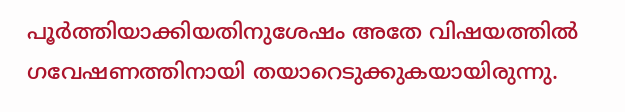പൂർത്തിയാക്കിയതിനുശേഷം അതേ വിഷയത്തിൽ ഗവേഷണത്തിനായി തയാറെടുക്കുകയായിരുന്നു.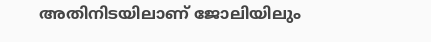അതിനിടയിലാണ് ജോലിയിലും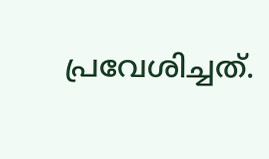പ്രവേശിച്ചത്.